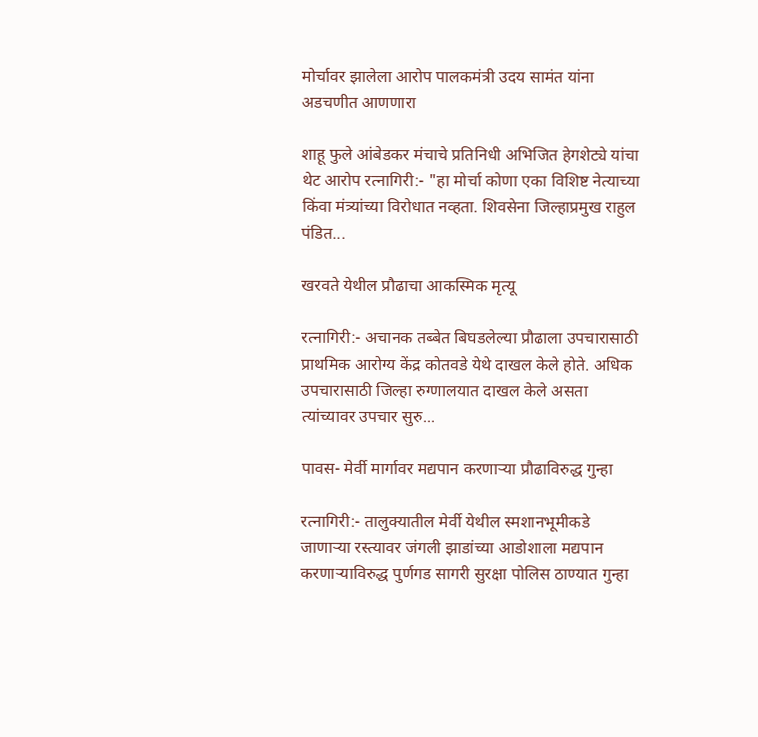मोर्चावर झालेला आरोप पालकमंत्री उदय सामंत यांना अडचणीत आणणारा

शाहू फुले आंबेडकर मंचाचे प्रतिनिधी अभिजित हेगशेट्ये यांचा थेट आरोप रत्नागिरी:- "हा मोर्चा कोणा एका विशिष्ट नेत्याच्या किंवा मंत्र्यांच्या विरोधात नव्हता. शिवसेना जिल्हाप्रमुख राहुल पंडित...

खरवते येथील प्रौढाचा आकस्मिक मृत्यू

रत्नागिरी:- अचानक तब्बेत बिघडलेल्या प्रौढाला उपचारासाठी प्राथमिक आरोग्य केंद्र कोतवडे येथे दाखल केले होते. अधिक उपचारासाठी जिल्हा रुग्णालयात दाखल केले असता त्यांच्यावर उपचार सुरु...

पावस- मेर्वी मार्गावर मद्यपान करणाऱ्या प्रौढाविरुद्ध गुन्हा

रत्नागिरी:- तालुक्यातील मेर्वी येथील स्मशानभूमीकडे जाणाऱ्या रस्त्यावर जंगली झाडांच्या आडोशाला मद्यपान करणाऱ्याविरुद्ध पुर्णगड सागरी सुरक्षा पोलिस ठाण्यात गुन्हा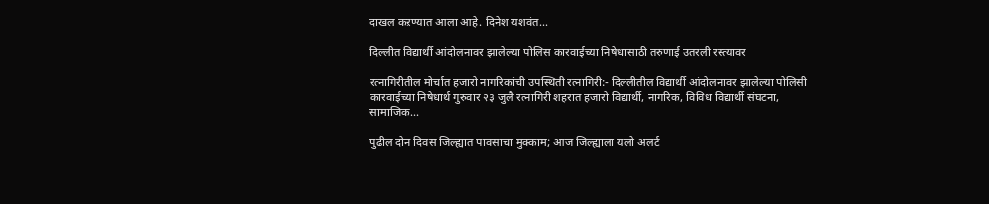दाखल कऱण्यात आला आहे. दिनेश यशवंत...

दिल्लीत विद्यार्थी आंदोलनावर झालेल्या पोलिस कारवाईच्या निषेधासाठी तरुणाई उतरली रस्त्यावर

रत्नागिरीतील मोर्चात हजारो नागरिकांची उपस्थिती रत्नागिरी:- दिल्लीतील विद्यार्थी आंदोलनावर झालेल्या पोलिसी कारवाईच्या निषेधार्थ गुरुवार २३ जुलै रत्नागिरी शहरात हजारो विद्यार्थी, नागरिक, विविध विद्यार्थी संघटना, सामाजिक...

पुढील दोन दिवस जिल्ह्यात पावसाचा मुक्काम; आज जिल्ह्याला यलो अलर्ट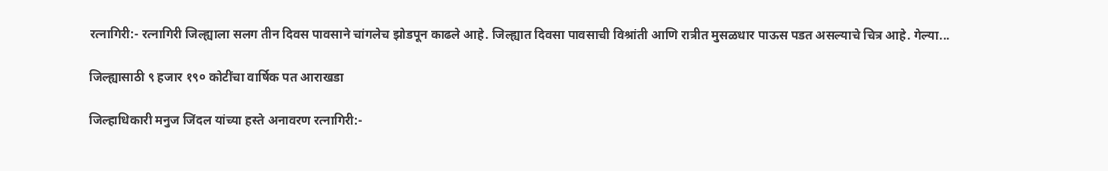रत्नागिरी:- रत्नागिरी जिल्ह्याला सलग तीन दिवस पावसाने चांगलेच झोडपून काढले आहे. जिल्ह्यात दिवसा पावसाची विश्रांती आणि रात्रीत मुसळधार पाऊस पडत असल्याचे चित्र आहे. गेल्या...

जिल्ह्यासाठी ९ हजार १९० कोटींचा वार्षिक पत आराखडा

जिल्हाधिकारी मनुज जिंदल यांच्या हस्ते अनावरण रत्नागिरी:-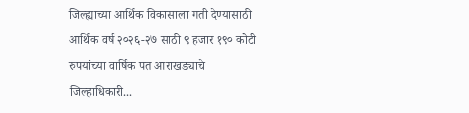जिल्ह्याच्या आर्थिक विकासाला गती देण्यासाठी आर्थिक वर्ष २०२६-२७ साठी ९ हजार १९० कोटी रुपयांच्या वार्षिक पत आराखड्याचे जिल्हाधिकारी...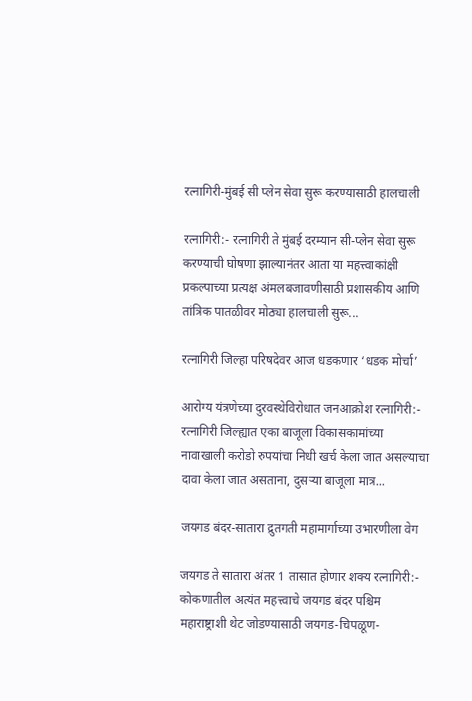रत्नागिरी-मुंबई सी प्लेन सेवा सुरू करण्यासाठी हालचाली

रत्नागिरी:- रत्नागिरी ते मुंबई दरम्यान सी-प्लेन सेवा सुरू करण्याची घोषणा झाल्यानंतर आता या महत्त्वाकांक्षी प्रकल्पाच्या प्रत्यक्ष अंमलबजावणीसाठी प्रशासकीय आणि तांत्रिक पातळीवर मोठ्या हालचाली सुरू...

रत्नागिरी जिल्हा परिषदेवर आज धडकणार ‘धडक मोर्चा’

आरोग्य यंत्रणेच्या दुरवस्थेविरोधात जनआक्रोश रत्नागिरी:- रत्नागिरी जिल्ह्यात एका बाजूला विकासकामांच्या नावाखाली करोडो रुपयांचा निधी खर्च केला जात असल्याचा दावा केला जात असताना, दुसऱ्या बाजूला मात्र...

जयगड बंदर-सातारा द्रुतगती महामार्गाच्या उभारणीला वेग

जयगड ते सातारा अंतर 1 तासात होणार शक्य रत्नागिरी:- कोकणातील अत्यंत महत्त्वाचे जयगड बंदर पश्चिम महाराष्ट्राशी थेट जोडण्यासाठी जयगड-चिपळूण-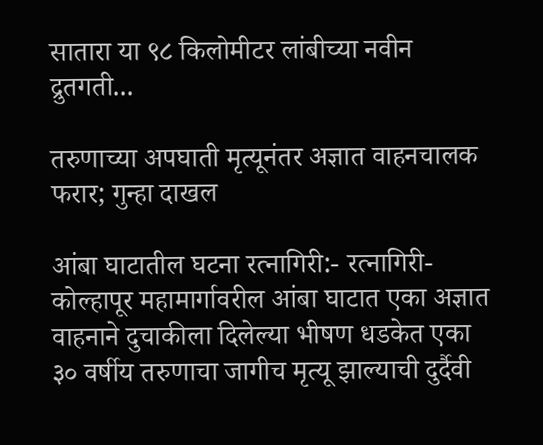सातारा या ९८ किलोमीटर लांबीच्या नवीन द्रुतगती...

तरुणाच्या अपघाती मृत्यूनंतर अज्ञात वाहनचालक फरार; गुन्हा दाखल

आंबा घाटातील घटना रत्नागिरी:- रत्नागिरी-कोल्हापूर महामार्गावरील आंबा घाटात एका अज्ञात वाहनाने दुचाकीला दिलेल्या भीषण धडकेत एका ३० वर्षीय तरुणाचा जागीच मृत्यू झाल्याची दुर्दैवी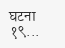घटना १९...